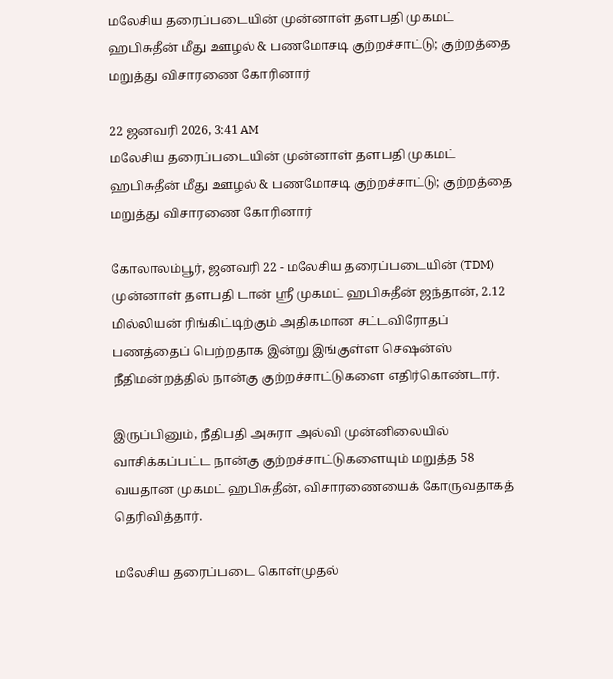மலேசிய தரைப்படையின் முன்னாள் தளபதி முகமட் ஹபிசுதீன் மீது ஊழல் & பணமோசடி குற்றச்சாட்டு; குற்றத்தை மறுத்து விசாரணை கோரினார்

22 ஜனவரி 2026, 3:41 AM
மலேசிய தரைப்படையின் முன்னாள் தளபதி முகமட் ஹபிசுதீன் மீது ஊழல் & பணமோசடி குற்றச்சாட்டு; குற்றத்தை மறுத்து விசாரணை கோரினார்

கோலாலம்பூர், ஜனவரி 22 - மலேசிய தரைப்படையின் (TDM) முன்னாள் தளபதி டான் ஸ்ரீ முகமட் ஹபிசுதீன் ஜந்தான், 2.12 மில்லியன் ரிங்கிட்டிற்கும் அதிகமான சட்டவிரோதப் பணத்தைப் பெற்றதாக இன்று இங்குள்ள செஷன்ஸ் நீதிமன்றத்தில் நான்கு குற்றச்சாட்டுகளை எதிர்கொண்டார்.

இருப்பினும், நீதிபதி அசுரா அல்வி முன்னிலையில் வாசிக்கப்பட்ட நான்கு குற்றச்சாட்டுகளையும் மறுத்த 58 வயதான முகமட் ஹபிசுதீன், விசாரணையைக் கோருவதாகத் தெரிவித்தார்.

மலேசிய தரைப்படை கொள்முதல்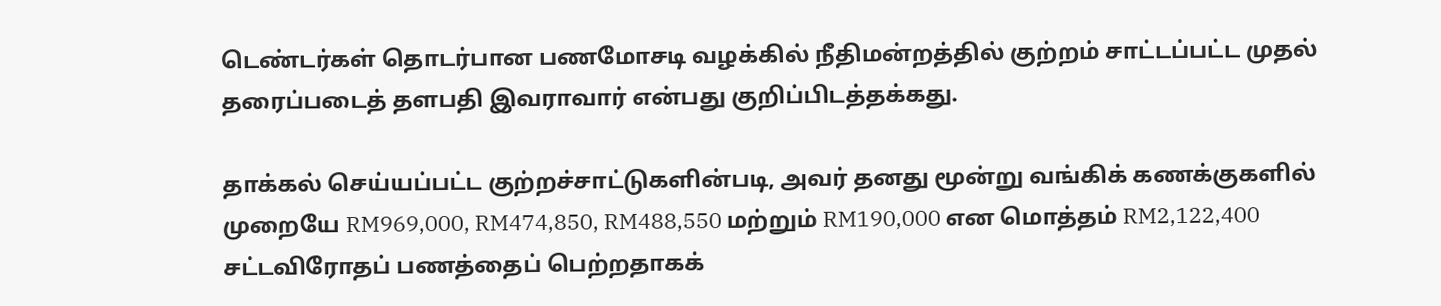டெண்டர்கள் தொடர்பான பணமோசடி வழக்கில் நீதிமன்றத்தில் குற்றம் சாட்டப்பட்ட முதல் தரைப்படைத் தளபதி இவராவார் என்பது குறிப்பிடத்தக்கது.

தாக்கல் செய்யப்பட்ட குற்றச்சாட்டுகளின்படி, அவர் தனது மூன்று வங்கிக் கணக்குகளில் முறையே RM969,000, RM474,850, RM488,550 மற்றும் RM190,000 என மொத்தம் RM2,122,400 சட்டவிரோதப் பணத்தைப் பெற்றதாகக்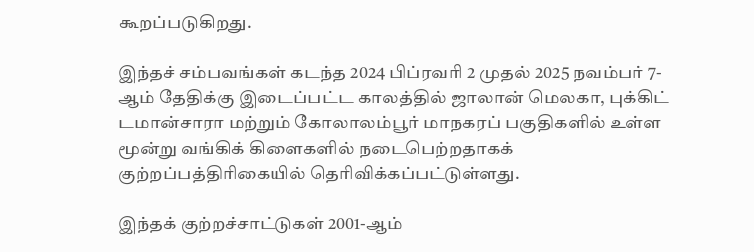கூறப்படுகிறது.

இந்தச் சம்பவங்கள் கடந்த 2024 பிப்ரவரி 2 முதல் 2025 நவம்பர் 7-ஆம் தேதிக்கு இடைப்பட்ட காலத்தில் ஜாலான் மெலகா, புக்கிட் டமான்சாரா மற்றும் கோலாலம்பூர் மாநகரப் பகுதிகளில் உள்ள மூன்று வங்கிக் கிளைகளில் நடைபெற்றதாகக் குற்றப்பத்திரிகையில் தெரிவிக்கப்பட்டுள்ளது.

இந்தக் குற்றச்சாட்டுகள் 2001-ஆம்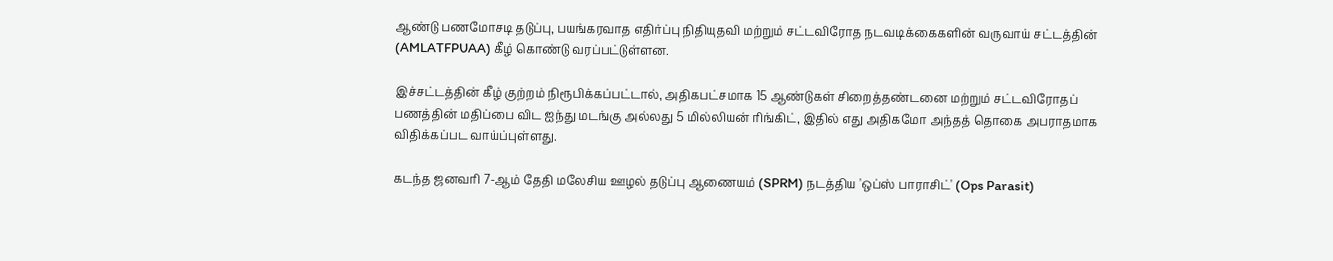ஆண்டு பணமோசடி தடுப்பு, பயங்கரவாத எதிர்ப்பு நிதியுதவி மற்றும் சட்டவிரோத நடவடிக்கைகளின் வருவாய் சட்டத்தின் (AMLATFPUAA) கீழ் கொண்டு வரப்பட்டுள்ளன.

இச்சட்டத்தின் கீழ் குற்றம் நிரூபிக்கப்பட்டால், அதிகபட்சமாக 15 ஆண்டுகள் சிறைத்தண்டனை மற்றும் சட்டவிரோதப் பணத்தின் மதிப்பை விட ஐந்து மடங்கு அல்லது 5 மில்லியன் ரிங்கிட், இதில் எது அதிகமோ அந்தத் தொகை அபராதமாக விதிக்கப்பட வாய்ப்புள்ளது.

கடந்த ஜனவரி 7-ஆம் தேதி மலேசிய ஊழல் தடுப்பு ஆணையம் (SPRM) நடத்திய 'ஒப்ஸ் பாராசிட்' (Ops Parasit)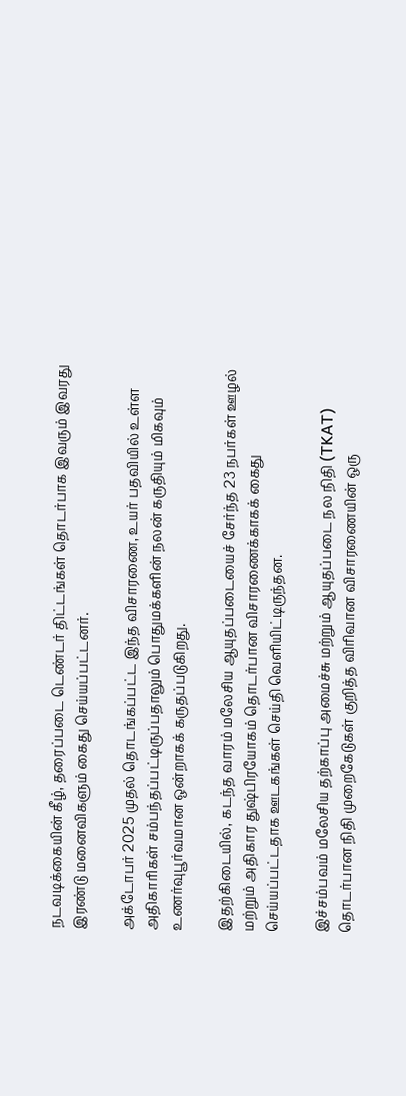நடவடிக்கையின் கீழ், தரைப்படை டெண்டர் திட்டங்கள் தொடர்பாக இவரும் இவரது இரண்டு மனைவிகளும் கைது செய்யப்பட்டனர்.

அக்டோபர் 2025 முதல் தொடங்கப்பட்ட இந்த விசாரணை, உயர் பதவியில் உள்ள அதிகாரிகள் சம்பந்தப்பட்டிருப்பதாலும் பொதுமக்களின் நலன் கருதியும் மிகவும் உணர்வுபூர்வமான ஒன்றாகக் கருதப்படுகிறது.

இதற்கிடையில், கடந்த வாரம் மலேசிய ஆயுதப்படையைச் சேர்ந்த 23 நபர்கள் ஊழல் மற்றும் அதிகார துஷ்பிரயோகம் தொடர்பான விசாரணைக்காகக் கைது செய்யப்பட்டதாக ஊடகங்கள் செய்தி வெளியிட்டிருந்தன.

இச்சம்பவம் மலேசிய தற்காப்பு அமைச்சு மற்றும் ஆயுதப்படை நல நிதி (TKAT) தொடர்பான நிதி முறைகேடுகள் குறித்த விரிவான விசாரணையின் ஒரு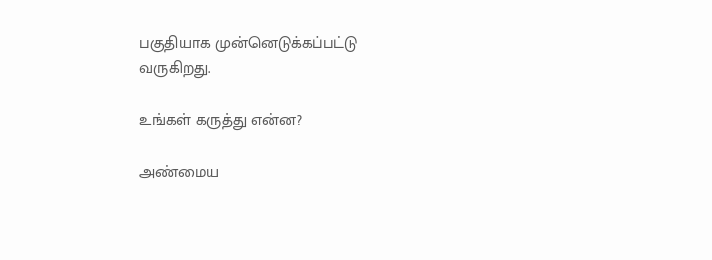பகுதியாக முன்னெடுக்கப்பட்டு வருகிறது.

உங்கள் கருத்து என்ன?

அண்மைய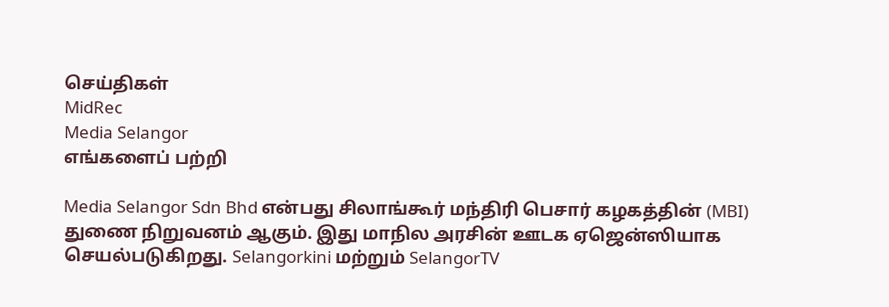செய்திகள்
MidRec
Media Selangor
எங்களைப் பற்றி

Media Selangor Sdn Bhd என்பது சிலாங்கூர் மந்திரி பெசார் கழகத்தின் (MBI) துணை நிறுவனம் ஆகும். இது மாநில அரசின் ஊடக ஏஜென்ஸியாக செயல்படுகிறது. Selangorkini மற்றும் SelangorTV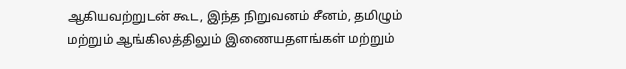ஆகியவற்றுடன் கூட, இந்த நிறுவனம் சீனம், தமிழும் மற்றும் ஆங்கிலத்திலும் இணையதளங்கள் மற்றும்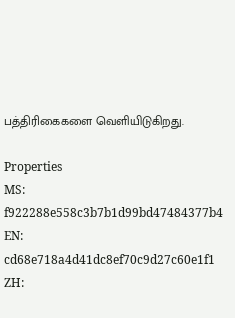பத்திரிகைகளை வெளியிடுகிறது.

Properties
MS: f922288e558c3b7b1d99bd47484377b4
EN: cd68e718a4d41dc8ef70c9d27c60e1f1
ZH: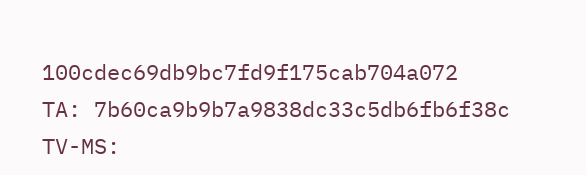100cdec69db9bc7fd9f175cab704a072
TA: 7b60ca9b9b7a9838dc33c5db6fb6f38c
TV-MS: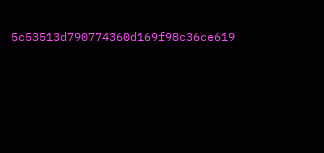5c53513d790774360d169f98c36ce619